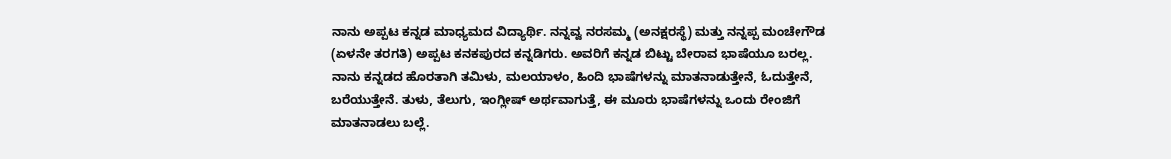ನಾನು ಅಪ್ಪಟ ಕನ್ನಡ ಮಾಧ್ಯಮದ ವಿದ್ಯಾರ್ಥಿ. ನನ್ನವ್ವ ನರಸಮ್ಮ (ಅನಕ್ಷರಸ್ಥೆ) ಮತ್ತು ನನ್ನಪ್ಪ ಮಂಚೇಗೌಡ (ಏಳನೇ ತರಗತಿ) ಅಪ್ಪಟ ಕನಕಪುರದ ಕನ್ನಡಿಗರು. ಅವರಿಗೆ ಕನ್ನಡ ಬಿಟ್ಟು ಬೇರಾವ ಭಾಷೆಯೂ ಬರಲ್ಲ.
ನಾನು ಕನ್ನಡದ ಹೊರತಾಗಿ ತಮಿಳು, ಮಲಯಾಳಂ, ಹಿಂದಿ ಭಾಷೆಗಳನ್ನು ಮಾತನಾಡುತ್ತೇನೆ, ಓದುತ್ತೇನೆ, ಬರೆಯುತ್ತೇನೆ. ತುಳು, ತೆಲುಗು, ಇಂಗ್ಲೀಷ್ ಅರ್ಥವಾಗುತ್ತೆ, ಈ ಮೂರು ಭಾಷೆಗಳನ್ನು ಒಂದು ರೇಂಜಿಗೆ ಮಾತನಾಡಲು ಬಲ್ಲೆ.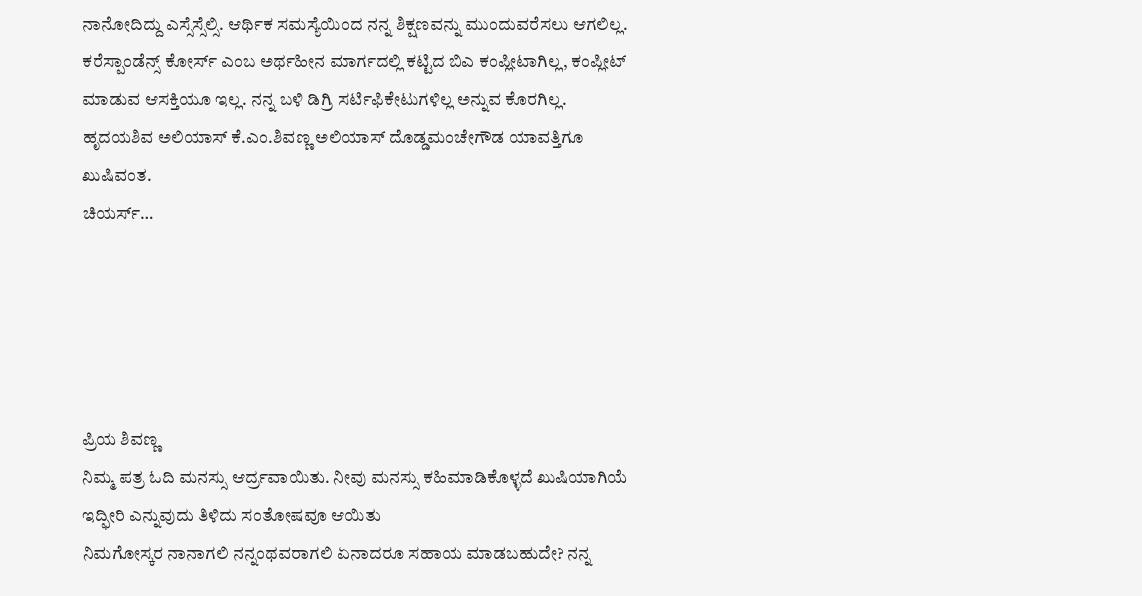ನಾನೋದಿದ್ದು ಎಸ್ಸೆಸ್ಸೆಲ್ಸಿ. ಆರ್ಥಿಕ ಸಮಸ್ಯೆಯಿಂದ ನನ್ನ ಶಿಕ್ಷಣವನ್ನು ಮುಂದುವರೆಸಲು ಆಗಲಿಲ್ಲ. ಕರೆಸ್ಪಾಂಡೆನ್ಸ್ ಕೋರ್ಸ್ ಎಂಬ ಅರ್ಥಹೀನ ಮಾರ್ಗದಲ್ಲಿ ಕಟ್ಟಿದ ಬಿಎ ಕಂಪ್ಲೀಟಾಗಿಲ್ಲ, ಕಂಪ್ಲೀಟ್ ಮಾಡುವ ಆಸಕ್ತಿಯೂ ಇಲ್ಲ. ನನ್ನ ಬಳಿ ಡಿಗ್ರಿ ಸರ್ಟಿಫಿಕೇಟುಗಳಿಲ್ಲ ಅನ್ನುವ ಕೊರಗಿಲ್ಲ.
ಹೃದಯಶಿವ ಅಲಿಯಾಸ್ ಕೆ.ಎಂ.ಶಿವಣ್ಣ ಅಲಿಯಾಸ್ ದೊಡ್ಡಮಂಚೇಗೌಡ ಯಾವತ್ತಿಗೂ ಖುಷಿವಂತ.
ಚಿಯರ್ಸ್…





ಪ್ರಿಯ ಶಿವಣ್ಣ
ನಿಮ್ಮ ಪತ್ರ ಓದಿ ಮನಸ್ಸು ಆರ್ದ್ರವಾಯಿತು. ನೀವು ಮನಸ್ಸು ಕಹಿಮಾಡಿಕೊಳ್ಳದೆ ಖುಷಿಯಾಗಿಯೆ ಇದ್ಫೀರಿ ಎನ್ನುವುದು ತಿಳಿದು ಸಂತೋಷವೂ ಆಯಿತು
ನಿಮಗೋಸ್ಕರ ನಾನಾಗಲಿ ನನ್ನಂಥವರಾಗಲಿ ಏನಾದರೂ ಸಹಾಯ ಮಾಡಬಹುದೇ? ನನ್ನ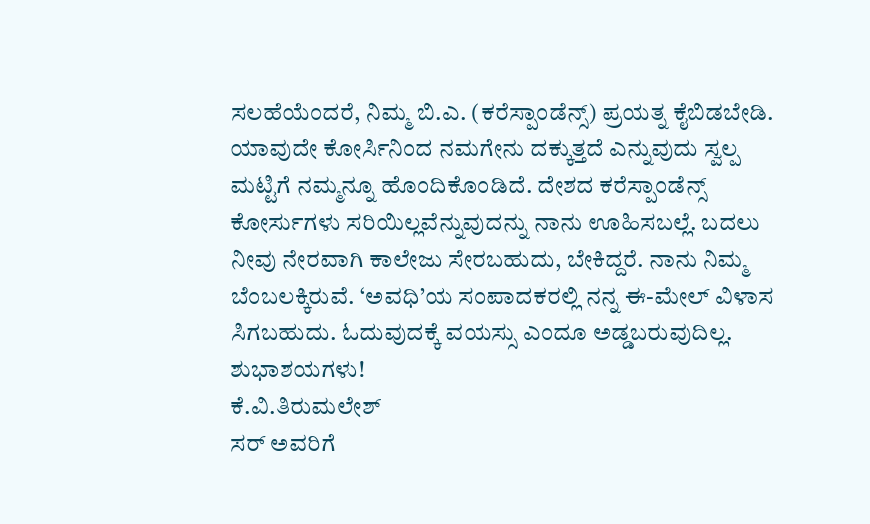ಸಲಹೆಯೆಂದರೆ, ನಿಮ್ಮ ಬಿ.ಎ. (ಕರೆಸ್ಪಾಂಡೆನ್ಸ್) ಪ್ರಯತ್ನ ಕೈಬಿಡಬೇಡಿ. ಯಾವುದೇ ಕೋರ್ಸಿನಿಂದ ನಮಗೇನು ದಕ್ಕುತ್ತದೆ ಎನ್ನುವುದು ಸ್ವಲ್ಪ ಮಟ್ಟಿಗೆ ನಮ್ಮನ್ನೂ ಹೊಂದಿಕೊಂಡಿದೆ. ದೇಶದ ಕರೆಸ್ಪಾಂಡೆನ್ಸ್ ಕೋರ್ಸುಗಳು ಸರಿಯಿಲ್ಲವೆನ್ನುವುದನ್ನು ನಾನು ಊಹಿಸಬಲ್ಲೆ. ಬದಲು ನೀವು ನೇರವಾಗಿ ಕಾಲೇಜು ಸೇರಬಹುದು, ಬೇಕಿದ್ದರೆ. ನಾನು ನಿಮ್ಮ ಬೆಂಬಲಕ್ಕಿರುವೆ. ‘ಅವಧಿ’ಯ ಸಂಪಾದಕರಲ್ಲಿ ನನ್ನ ಈ-ಮೇಲ್ ವಿಳಾಸ ಸಿಗಬಹುದು. ಓದುವುದಕ್ಕೆ ವಯಸ್ಸು ಎಂದೂ ಅಡ್ಡಬರುವುದಿಲ್ಲ. ಶುಭಾಶಯಗಳು!
ಕೆ.ವಿ.ತಿರುಮಲೇಶ್
ಸರ್ ಅವರಿಗೆ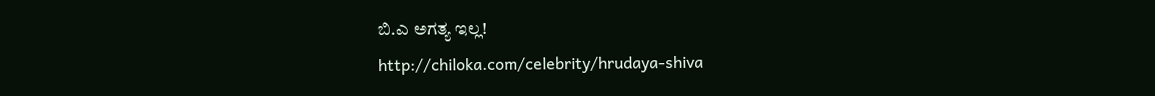ಬಿ.ಎ ಅಗತ್ಯ ಇಲ್ಲ!
http://chiloka.com/celebrity/hrudaya-shiva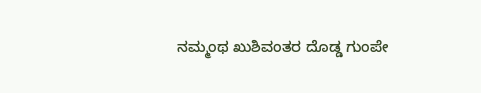ನಮ್ಮಂಥ ಖುಶಿವಂತರ ದೊಡ್ಡ ಗುಂಪೇ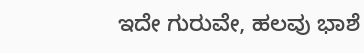ಇದೇ ಗುರುವೇ, ಹಲವು ಭಾಶೆ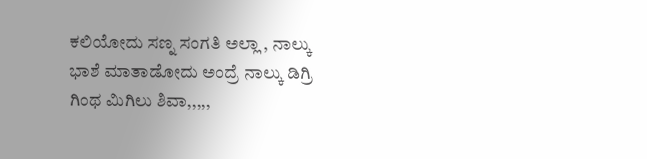ಕಲಿಯೋದು ಸಣ್ನ ಸಂಗತಿ ಅಲ್ಲಾ , ನಾಲ್ಕು ಭಾಶೆ ಮಾತಾಡೋದು ಅಂದ್ರೆ ನಾಲ್ಕು ಡಿಗ್ರಿ ಗಿಂಥ ಮಿಗಿಲು ಶಿವಾ,,,,,